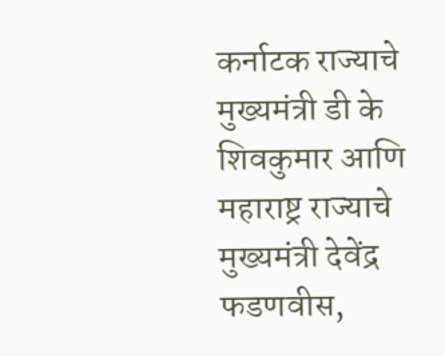कर्नाटक राज्याचे मुख्यमंत्री डी के शिवकुमार आणि महाराष्ट्र राज्याचे मुख्यमंत्री देवेंद्र फडणवीस,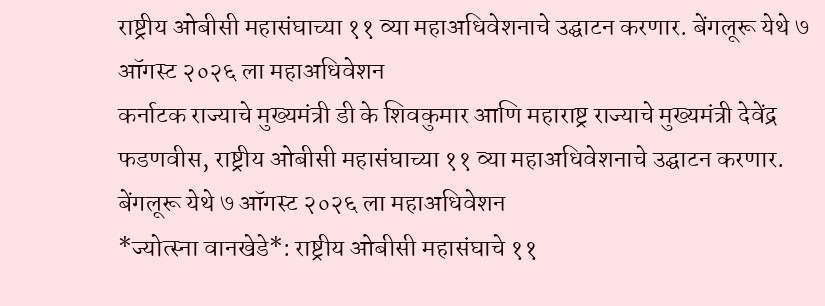राष्ट्रीय ओबीसी महासंघाच्या ११ व्या महाअधिवेशनाचे उद्घाटन करणार. बेंगलूरू येथे ७ ऑगस्ट २०२६ ला महाअधिवेशन
कर्नाटक राज्याचे मुख्यमंत्री डी के शिवकुमार आणि महाराष्ट्र राज्याचे मुख्यमंत्री देवेंद्र फडणवीस, राष्ट्रीय ओबीसी महासंघाच्या ११ व्या महाअधिवेशनाचे उद्घाटन करणार.
बेंगलूरू येथे ७ ऑगस्ट २०२६ ला महाअधिवेशन
*ज्योत्स्ना वानखेडे*: राष्ट्रीय ओबीसी महासंघाचे ११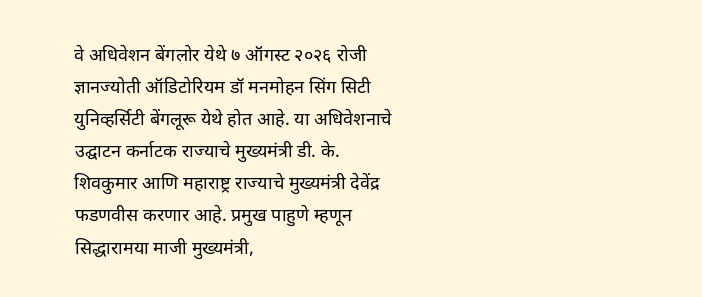वे अधिवेशन बेंगलोर येथे ७ ऑगस्ट २०२६ रोजी ज्ञानज्योती ऑडिटोरियम डॉ मनमोहन सिंग सिटी युनिव्हर्सिटी बेंगलूरू येथे होत आहे. या अधिवेशनाचे उद्घाटन कर्नाटक राज्याचे मुख्यमंत्री डी. के. शिवकुमार आणि महाराष्ट्र राज्याचे मुख्यमंत्री देवेंद्र फडणवीस करणार आहे. प्रमुख पाहुणे म्हणून सिद्धारामया माजी मुख्यमंत्री,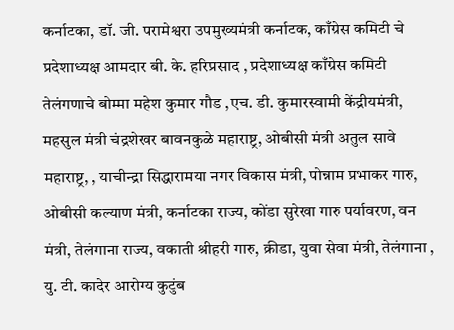कर्नाटका, डॉ. जी. परामेश्वरा उपमुख्यमंत्री कर्नाटक, काँग्रेस कमिटी चे प्रदेशाध्यक्ष आमदार बी. के. हरिप्रसाद , प्रदेशाध्यक्ष काँग्रेस कमिटी तेलंगणाचे बोम्मा महेश कुमार गौड ,एच. डी. कुमारस्वामी केंद्रीयमंत्री, महसुल मंत्री चंद्रशेखर बावनकुळे महाराष्ट्र, ओबीसी मंत्री अतुल सावे महाराष्ट्र, , याचीन्द्रा सिद्धारामया नगर विकास मंत्री, पोन्नाम प्रभाकर गारु, ओबीसी कल्याण मंत्री, कर्नाटका राज्य, कोंडा सुरेखा गारु पर्यावरण, वन मंत्री, तेलंगाना राज्य, वकाती श्रीहरी गारु, क्रीडा, युवा सेवा मंत्री, तेलंगाना , यु. टी. कादेर आरोग्य कुटुंब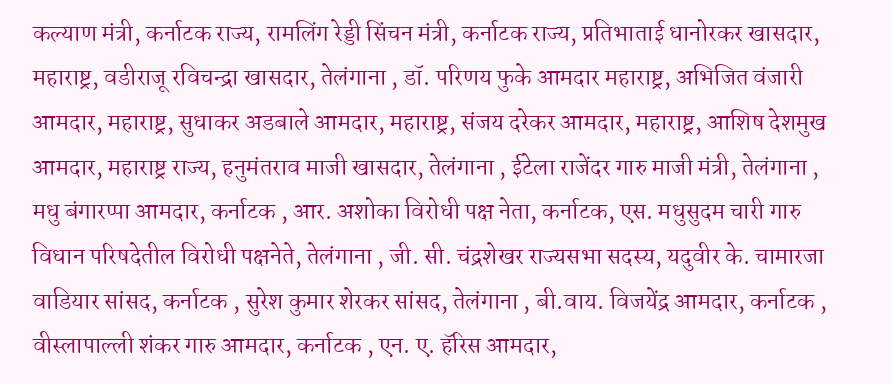कल्याण मंत्री, कर्नाटक राज्य, रामलिंग रेड्डी सिंचन मंत्री, कर्नाटक राज्य, प्रतिभाताई धानोरकर खासदार, महाराष्ट्र, वडीराजू रविचन्द्रा खासदार, तेलंगाना , डॉ. परिणय फुके आमदार महाराष्ट्र, अभिजित वंजारी आमदार, महाराष्ट्र, सुधाकर अडबाले आमदार, महाराष्ट्र, संजय दरेकर आमदार, महाराष्ट्र, आशिष देशमुख आमदार, महाराष्ट्र राज्य, हनुमंतराव माजी खासदार, तेलंगाना , ईटेला राजेंदर गारु माजी मंत्री, तेलंगाना , मधु बंगारप्पा आमदार, कर्नाटक , आर. अशोका विरोधी पक्ष नेता, कर्नाटक, एस. मधुसुदम चारी गारु विधान परिषदेतील विरोधी पक्षनेते, तेलंगाना , जी. सी. चंद्रशेखर राज्यसभा सदस्य, यदुवीर के. चामारजा वाडियार सांसद, कर्नाटक , सुरेश कुमार शेरकर सांसद, तेलंगाना , बी.वाय. विजयेंद्र आमदार, कर्नाटक , वीस्लापाल्ली शंकर गारु आमदार, कर्नाटक , एन. ए. हॅरिस आमदार,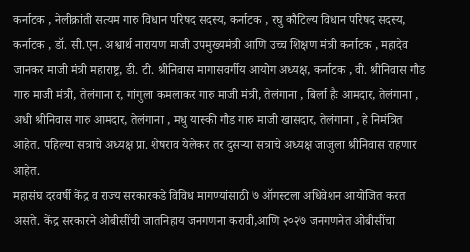कर्नाटक , नेलीक्रांती सत्यम गारु विधान परिषद सदस्य, कर्नाटक , रघु कौटिल्य विधान परिषद सदस्य, कर्नाटक , डॉ. सी.एन. अश्वार्थ नारायण माजी उपमुख्यमंत्री आणि उच्च शिक्षण मंत्री कर्नाटक , महादेव जानकर माजी मंत्री महाराष्ट्र, डी. टी. श्रीनिवास मागासवर्गीय आयोग अध्यक्ष, कर्नाटक , वी. श्रीनिवास गौड गारु माजी मंत्री, तेलंगाना र, गांगुला कमलाकर गारु माजी मंत्री, तेलंगाना , बिर्ला हैः आमदार, तेलंगाना , अधी श्रीनिवास गारु आमदार, तेलंगाना , मधु यास्की गौड गारु माजी खासदार, तेलंगाना , हे निमंत्रित आहेत. पहिल्या सत्राचे अध्यक्ष प्रा. शेषराव येलेकर तर दुसऱ्या सत्राचे अध्यक्ष जाजुला श्रीनिवास राहणार आहेत.
महासंघ दरवर्षी केंद्र व राज्य सरकारकडे विविध मागण्यांसाठी ७ ऑगस्टला अधिवेशन आयोजित करत असते. केंद्र सरकारने ओबीसींची जातनिहाय जनगणना करावी,आणि २०२७ जनगणनेत ओबीसींचा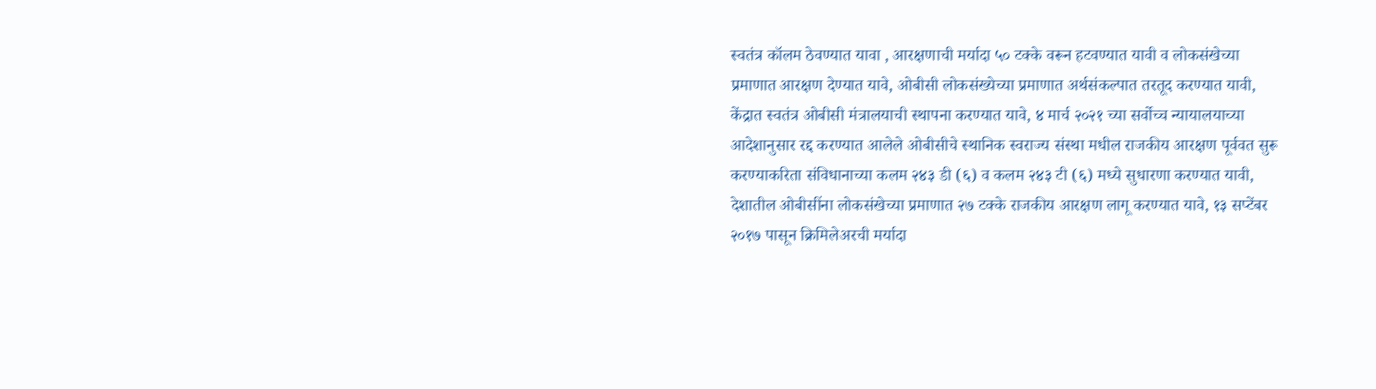स्वतंत्र कॉलम ठेवण्यात यावा , आरक्षणाची मर्यादा ५० टक्के वरून हटवण्यात यावी व लोकसंखेच्या प्रमाणात आरक्षण देण्यात यावे, ओबीसी लोकसंख्येच्या प्रमाणात अर्थसंकल्पात तरतूद करण्यात यावी, केंद्रात स्वतंत्र ओबीसी मंत्रालयाची स्थापना करण्यात यावे, ४ मार्च २०२१ च्या सर्वोच्च न्यायालयाच्या आदेशानुसार रद्द करण्यात आलेले ओबीसीचे स्थानिक स्वराज्य संस्था मधील राजकीय आरक्षण पूर्ववत सुरू करण्याकरिता संविधानाच्या कलम २४३ डी (६) व कलम २४३ टी (६) मध्ये सुधारणा करण्यात यावी, देशातील ओबीसींना लोकसंखेच्या प्रमाणात २७ टक्के राजकीय आरक्षण लागू करण्यात यावे, १३ सप्टेंबर २०१७ पासून क्रिमिलेअरची मर्यादा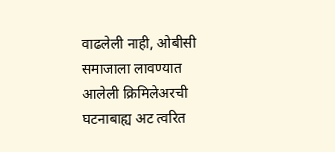वाढलेली नाही, ओबीसी समाजाला लावण्यात आलेली क्रिमिलेअरची घटनाबाह्य अट त्वरित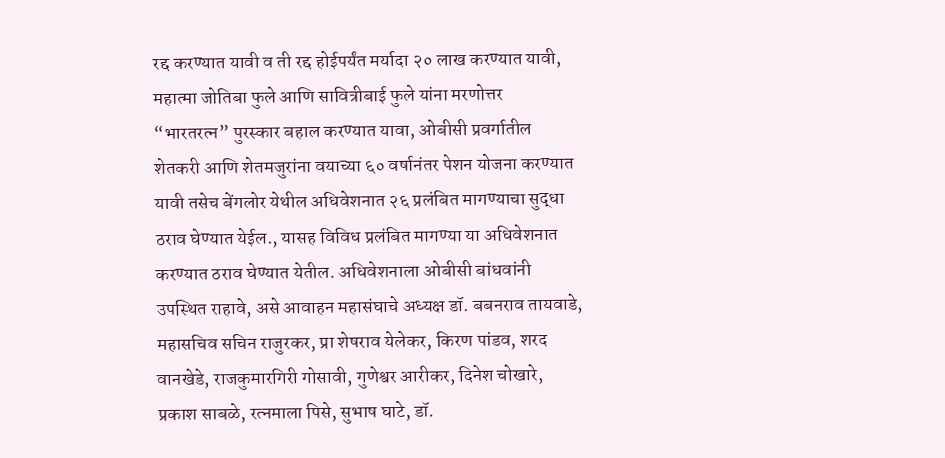रद्द करण्यात यावी व ती रद्द होईपर्यंत मर्यादा २० लाख करण्यात यावी, महात्मा जोतिबा फुले आणि सावित्रीबाई फुले यांना मरणोत्तर “भारतरत्न” पुरस्कार बहाल करण्यात यावा, ओबीसी प्रवर्गातील शेतकरी आणि शेतमजुरांना वयाच्या ६० वर्षानंतर पेशन योजना करण्यात यावी तसेच बेंगलोर येथील अधिवेशनात २६ प्रलंबित मागण्याचा सुद्धा ठराव घेण्यात येईल., यासह विविध प्रलंबित मागण्या या अधिवेशनात करण्यात ठराव घेण्यात येतील. अधिवेशनाला ओबीसी बांधवांनी उपस्थित राहावे, असे आवाहन महासंघाचे अध्यक्ष डॉ. बबनराव तायवाडे, महासचिव सचिन राजुरकर, प्रा शेषराव येलेकर, किरण पांडव, शरद वानखेडे, राजकुमारगिरी गोसावी, गुणेश्वर आरीकर, दिनेश चोखारे, प्रकाश साबळे, रत्नमाला पिसे, सुभाष घाटे, डॉ.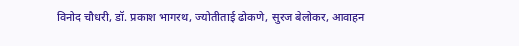विनोद चौधरी, डॉ. प्रकाश भागरथ, ज्योतीताई ढोकणे, सुरज बेलोकर, आवाहन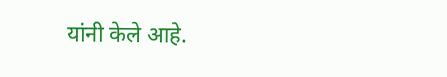यांनी केले आहे.